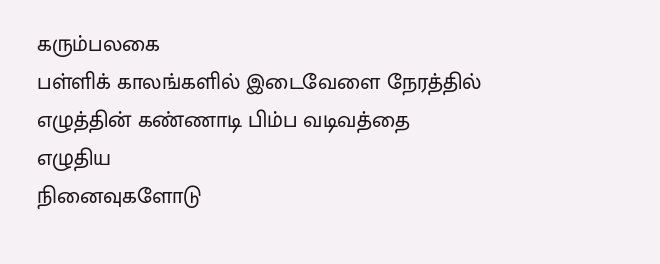கரும்பலகை
பள்ளிக் காலங்களில் இடைவேளை நேரத்தில்
எழுத்தின் கண்ணாடி பிம்ப வடிவத்தை எழுதிய
நினைவுகளோடு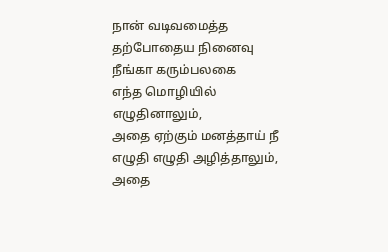நான் வடிவமைத்த
தற்போதைய நினைவு நீங்கா கரும்பலகை
எந்த மொழியில் எழுதினாலும்,
அதை ஏற்கும் மனத்தாய் நீ
எழுதி எழுதி அழித்தாலும்,
அதை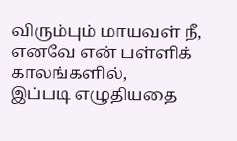விரும்பும் மாயவள் நீ,
எனவே என் பள்ளிக் காலங்களில்,
இப்படி எழுதியதை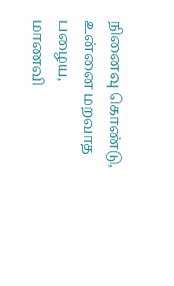நினைவு கொண்டு,
உன்னை மறவாத பழைய,
மாணவி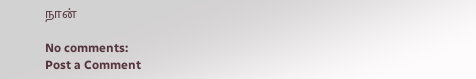நான்

No comments:
Post a Comment